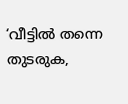‘വീട്ടില്‍ തന്നെ തുടരുക,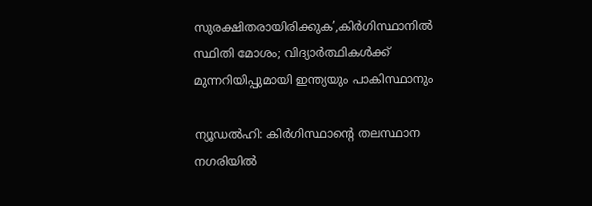സുരക്ഷിതരായിരിക്കുക’,കിര്‍ഗിസ്ഥാനില്‍ സ്ഥിതി മോശം; വിദ്യാര്‍ത്ഥികള്‍ക്ക് മുന്നറിയിപ്പുമായി ഇന്ത്യയും പാകിസ്ഥാനും

ന്യൂഡല്‍ഹി: കിര്‍ഗിസ്ഥാന്റെ തലസ്ഥാന നഗരിയില്‍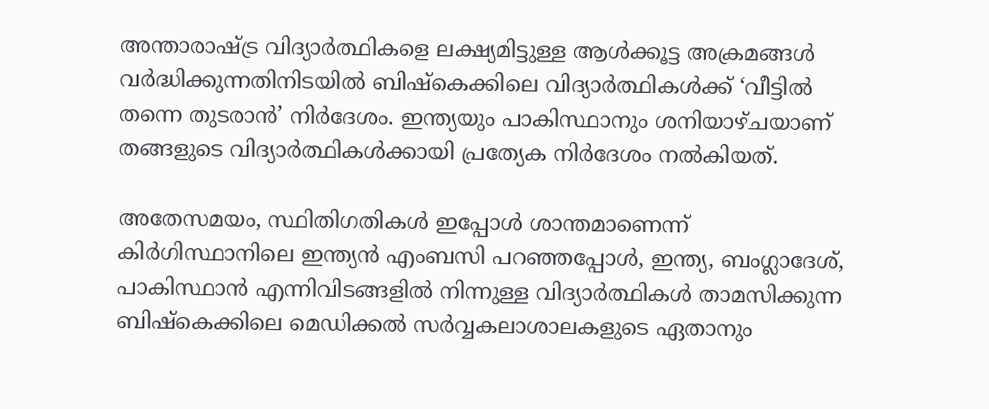അന്താരാഷ്ട്ര വിദ്യാര്‍ത്ഥികളെ ലക്ഷ്യമിട്ടുള്ള ആള്‍ക്കൂട്ട അക്രമങ്ങള്‍ വര്‍ദ്ധിക്കുന്നതിനിടയില്‍ ബിഷ്‌കെക്കിലെ വിദ്യാര്‍ത്ഥികള്‍ക്ക് ‘വീട്ടില്‍ തന്നെ തുടരാന്‍’ നിര്‍ദേശം. ഇന്ത്യയും പാകിസ്ഥാനും ശനിയാഴ്ചയാണ് തങ്ങളുടെ വിദ്യാര്‍ത്ഥികള്‍ക്കായി പ്രത്യേക നിര്‍ദേശം നല്‍കിയത്.

അതേസമയം, സ്ഥിതിഗതികള്‍ ഇപ്പോള്‍ ശാന്തമാണെന്ന് കിര്‍ഗിസ്ഥാനിലെ ഇന്ത്യന്‍ എംബസി പറഞ്ഞപ്പോള്‍, ഇന്ത്യ, ബംഗ്ലാദേശ്, പാകിസ്ഥാന്‍ എന്നിവിടങ്ങളില്‍ നിന്നുള്ള വിദ്യാര്‍ത്ഥികള്‍ താമസിക്കുന്ന ബിഷ്‌കെക്കിലെ മെഡിക്കല്‍ സര്‍വ്വകലാശാലകളുടെ ഏതാനും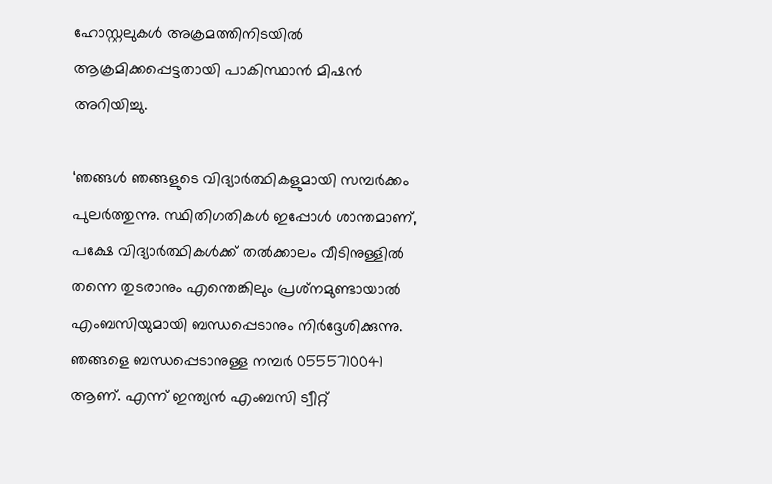ഹോസ്റ്റലുകള്‍ അക്രമത്തിനിടയില്‍ ആക്രമിക്കപ്പെട്ടതായി പാകിസ്ഥാന്‍ മിഷന്‍ അറിയിച്ചു.

‘ഞങ്ങള്‍ ഞങ്ങളുടെ വിദ്യാര്‍ത്ഥികളുമായി സമ്പര്‍ക്കം പുലര്‍ത്തുന്നു. സ്ഥിതിഗതികള്‍ ഇപ്പോള്‍ ശാന്തമാണ്, പക്ഷേ വിദ്യാര്‍ത്ഥികള്‍ക്ക് തല്‍ക്കാലം വീടിനുള്ളില്‍ തന്നെ തുടരാനും എന്തെങ്കിലും പ്രശ്‌നമുണ്ടായാല്‍ എംബസിയുമായി ബന്ധപ്പെടാനും നിര്‍ദ്ദേശിക്കുന്നു. ഞങ്ങളെ ബന്ധപ്പെടാനുള്ള നമ്പര്‍ 0555710041 ആണ്. എന്ന് ഇന്ത്യന്‍ എംബസി ട്വീറ്റ്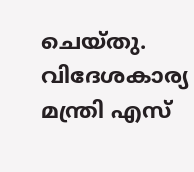ചെയ്തു. വിദേശകാര്യ മന്ത്രി എസ്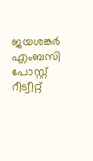ജയശങ്കര്‍ എംബസി പോസ്റ്റ് റീട്വീറ്റ്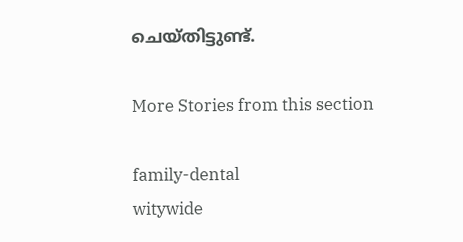ചെയ്തിട്ടുണ്ട്.

More Stories from this section

family-dental
witywide